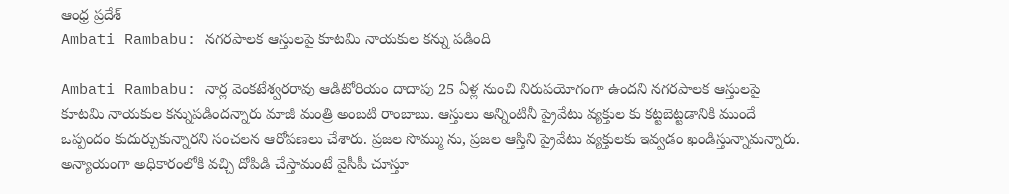ఆంధ్ర ప్రదేశ్
Ambati Rambabu: నగరపాలక ఆస్తులపై కూటమి నాయకుల కన్ను పడింది

Ambati Rambabu: నార్ల వెంకటేశ్వరరావు ఆడిటోరియం దాదాపు 25 ఏళ్ల నుంచి నిరుపయోగంగా ఉందని నగరపాలక ఆస్తులపై కూటమి నాయకుల కన్నుపడిందన్నారు మాజీ మంత్రి అంబటి రాంబాబు. ఆస్తులు అన్నింటినీ ప్రైవేటు వ్యక్తుల కు కట్టబెట్టడానికి ముందే ఒప్పందం కుదుర్చుకున్నారని సంచలన ఆరోపణలు చేశారు. ప్రజల సొమ్ము ను, ప్రజల ఆస్తిని ప్రైవేటు వ్యక్తులకు ఇవ్వడం ఖండిస్తున్నామన్నారు. అన్యాయంగా అధికారంలోకి వచ్చి దోపిడి చేస్తామంటే వైసీపీ చూస్తూ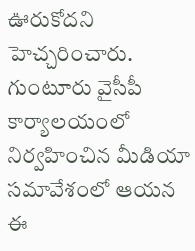ఊరుకోదని హెచ్చరించారు. గుంటూరు వైసీపీ కార్యాలయంలో నిర్వహించిన మీడియా సమావేశంలో ఆయన ఈ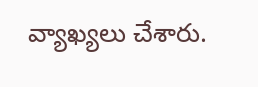వ్యాఖ్యలు చేశారు.